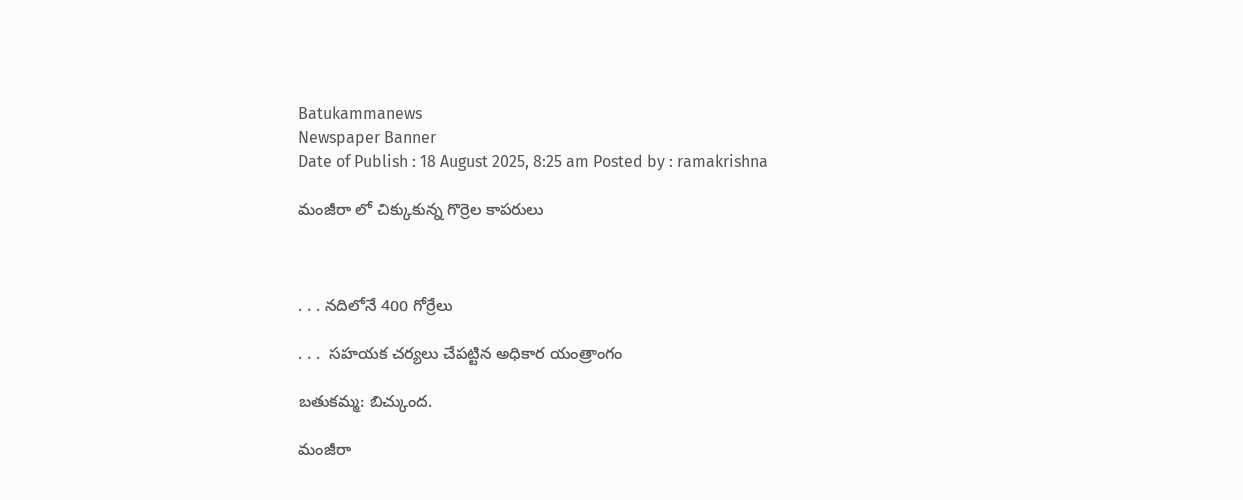Batukammanews
Newspaper Banner
Date of Publish : 18 August 2025, 8:25 am Posted by : ramakrishna

మంజీరా లో చిక్కుకున్న గొర్రెల కాపరులు



. . . నదిలోనే 400 గోర్రేలు

. . .  సహయక చర్యలు చేపట్టిన అధికార యంత్రాంగం

బతుకమ్మ: బిచ్కుంద.

మంజీరా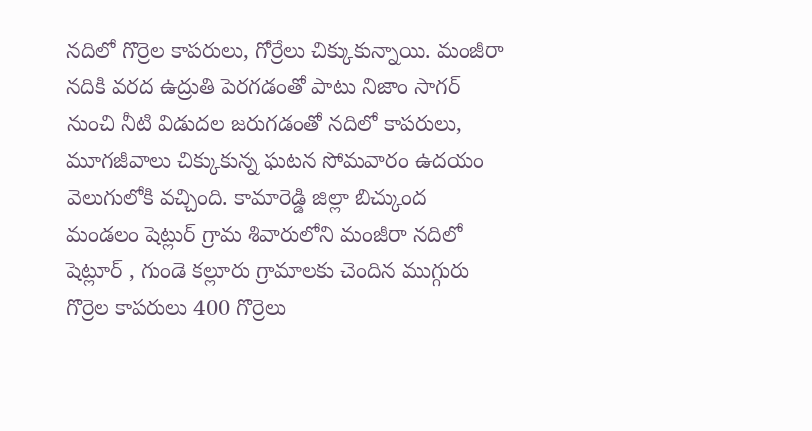నదిలో గొర్రెల కాపరులు, గోర్రేలు చిక్కుకున్నాయి. మంజీరా నదికి వరద ఉద్రుతి పెరగడంతో పాటు నిజాం సాగర్ నుంచి నీటి విడుదల జరుగడంతో నదిలో కాపరులు, మూగజీవాలు చిక్కుకున్న ఘటన సోమవారం ఉదయం వెలుగులోకి వచ్చింది. కామారెడ్డి జిల్లా బిచ్కుంద మండలం షెట్లుర్ గ్రామ శివారులోని మంజీరా నదిలో షెట్లూర్ , గుండె కల్లూరు గ్రామాలకు చెందిన ముగ్గురు గొర్రెల కాపరులు 400 గొర్రెలు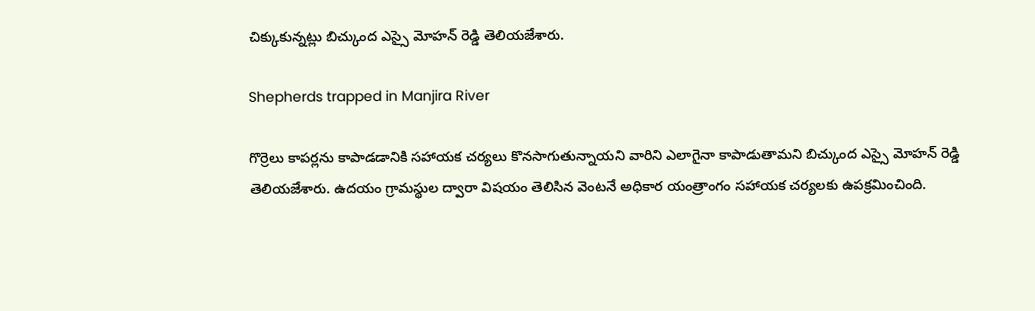చిక్కుకున్నట్లు బిచ్కుంద ఎస్సై మోహన్ రెడ్డి తెలియజేశారు.

Shepherds trapped in Manjira River

గొర్రెలు కాపర్లను కాపాడడానికి సహాయక చర్యలు కొనసాగుతున్నాయని వారిని ఎలాగైనా కాపాడుతామని బిచ్కుంద ఎస్సై మోహన్ రెడ్డి తెలియజేశారు. ఉదయం గ్రామస్థుల ద్వారా విషయం తెలిసిన వెంటనే అధికార యంత్రాంగం సహాయక చర్యలకు ఉపక్రమించింది.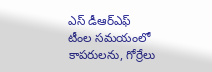ఎస్ డీఆర్ఎఫ్ టీంల సమయంలో కాపరులను, గోర్రేలు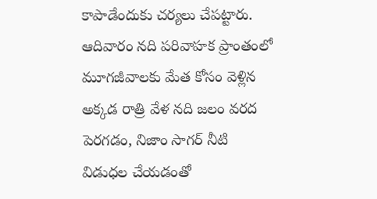కాపాడేందుకు చర్యలు చేపట్టారు. ఆదివారం నది పరివాహక ప్రాంతంలో మూగజీవాలకు మేత కోసం వెళ్లిన అక్కడ రాత్రి వేళ నది జలం వరద పెరగడం, నిజాం సాగర్ నీటి విడుధల చేయడంతో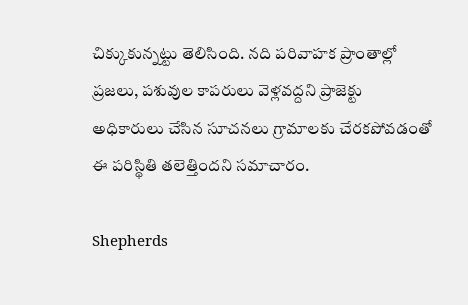చిక్కుకున్నట్టు తెలిసింది. నది పరివాహక ప్రాంతాల్లో ప్రజలు, పశువుల కాపరులు వెళ్లవద్దని ప్రాజెక్టు అధికారులు చేసిన సూచనలు గ్రామాలకు చేరకపోవడంతో ఈ పరిస్థితి తలెత్తిందని సమాచారం.

Shepherds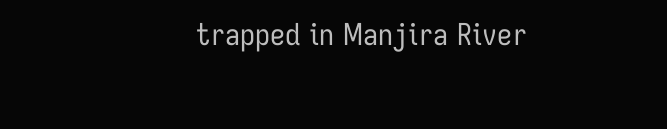trapped in Manjira River